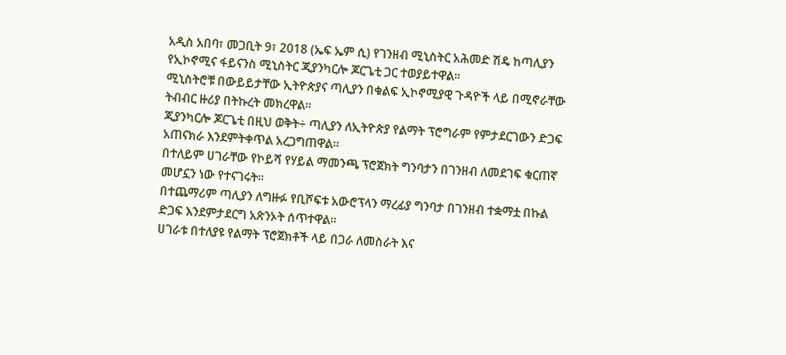አዲስ አበባ፣ መጋቢት 9፣ 2018 (ኤፍ ኤም ሲ) የገንዘብ ሚኒስትር አሕመድ ሽዴ ከጣሊያን የኢኮኖሚና ፋይናንስ ሚኒስትር ጂያንካርሎ ጆርጌቲ ጋር ተወያይተዋል፡፡
ሚኒስትሮቹ በውይይታቸው ኢትዮጵያና ጣሊያን በቁልፍ ኢኮኖሚያዊ ጉዳዮች ላይ በሚኖራቸው ትብብር ዙሪያ በትኩረት መክረዋል፡፡
ጂያንካርሎ ጆርጌቲ በዚህ ወቅት÷ ጣሊያን ለኢትዮጵያ የልማት ፕሮግራም የምታደርገውን ድጋፍ አጠናክራ እንደምትቀጥል አረጋግጠዋል፡፡
በተለይም ሀገራቸው የኮይሻ የሃይል ማመንጫ ፕሮጀክት ግንባታን በገንዘብ ለመደገፍ ቁርጠኛ መሆኗን ነው የተናገሩት፡፡
በተጨማሪም ጣሊያን ለግዙፉ የቢሾፍቱ አውሮፕላን ማረፊያ ግንባታ በገንዘብ ተቋማቷ በኩል ድጋፍ እንደምታደርግ አጽንኦት ሰጥተዋል፡፡
ሀገራቱ በተለያዩ የልማት ፕሮጀክቶች ላይ በጋራ ለመስራት እና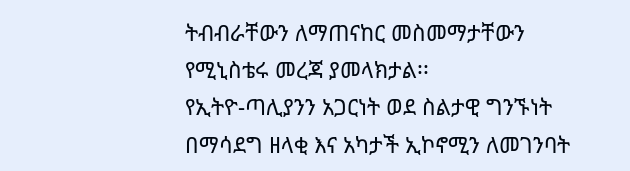ትብብራቸውን ለማጠናከር መስመማታቸውን የሚኒስቴሩ መረጃ ያመላክታል፡፡
የኢትዮ-ጣሊያንን አጋርነት ወደ ስልታዊ ግንኙነት በማሳደግ ዘላቂ እና አካታች ኢኮኖሚን ለመገንባት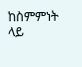ከስምምነት ላይ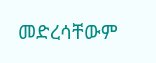መድረሳቸውም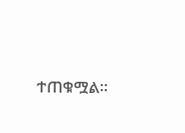ተጠቁሟል፡፡